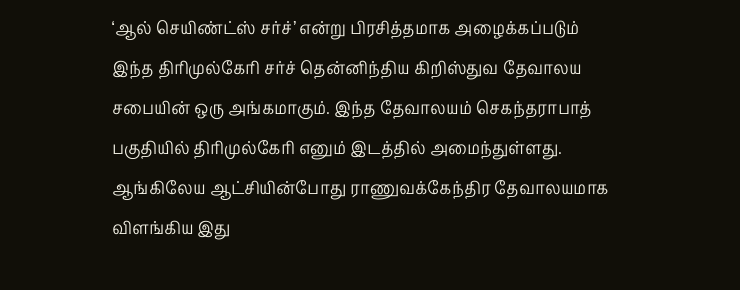‘ஆல் செயிண்ட்ஸ் சர்ச்’ என்று பிரசித்தமாக அழைக்கப்படும் இந்த திரிமுல்கேரி சர்ச் தென்னிந்திய கிறிஸ்துவ தேவாலய சபையின் ஒரு அங்கமாகும். இந்த தேவாலயம் செகந்தராபாத் பகுதியில் திரிமுல்கேரி எனும் இடத்தில் அமைந்துள்ளது.
ஆங்கிலேய ஆட்சியின்போது ராணுவக்கேந்திர தேவாலயமாக விளங்கிய இது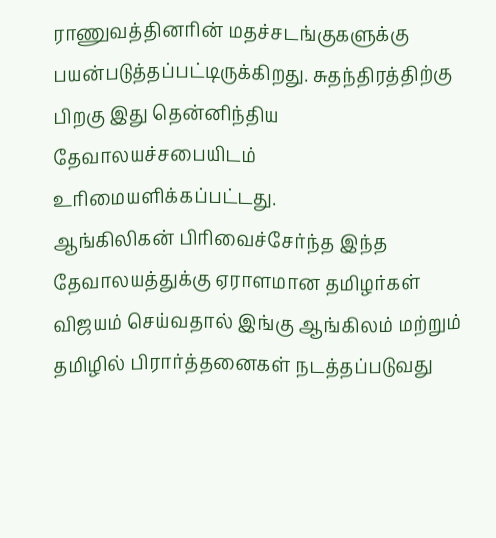ராணுவத்தினரின் மதச்சடங்குகளுக்கு பயன்படுத்தப்பட்டிருக்கிறது. சுதந்திரத்திற்கு பிறகு இது தென்னிந்திய தேவாலயச்சபையிடம் உரிமையளிக்கப்பட்டது.
ஆங்கிலிகன் பிரிவைச்சேர்ந்த இந்த தேவாலயத்துக்கு ஏராளமான தமிழர்கள் விஜயம் செய்வதால் இங்கு ஆங்கிலம் மற்றும் தமிழில் பிரார்த்தனைகள் நடத்தப்படுவது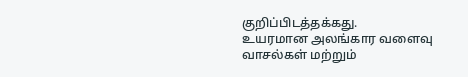குறிப்பிடத்தக்கது.
உயரமான அலங்கார வளைவு வாசல்கள் மற்றும்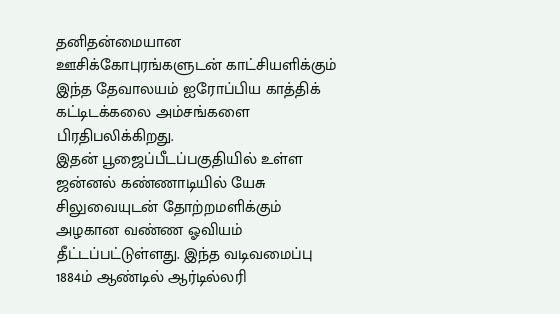தனிதன்மையான ஊசிக்கோபுரங்களுடன் காட்சியளிக்கும் இந்த தேவாலயம் ஐரோப்பிய காத்திக் கட்டிடக்கலை அம்சங்களை பிரதிபலிக்கிறது.
இதன் பூஜைப்பீடப்பகுதியில் உள்ள ஜன்னல் கண்ணாடியில் யேசு சிலுவையுடன் தோற்றமளிக்கும் அழகான வண்ண ஓவியம் தீட்டப்பட்டுள்ளது. இந்த வடிவமைப்பு 1884ம் ஆண்டில் ஆர்டில்லரி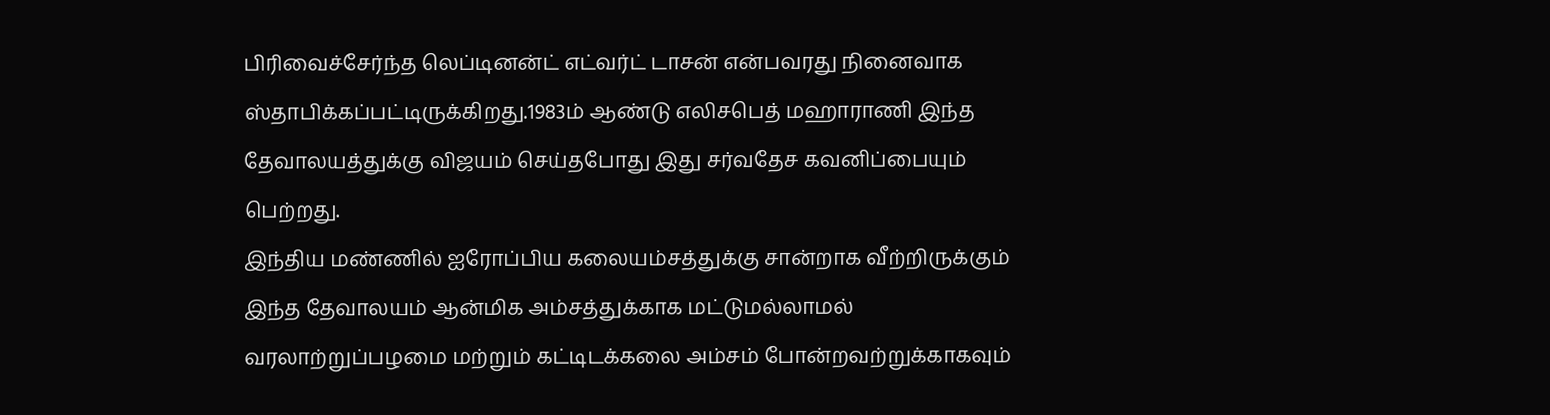பிரிவைச்சேர்ந்த லெப்டினன்ட் எட்வர்ட் டாசன் என்பவரது நினைவாக ஸ்தாபிக்கப்பட்டிருக்கிறது.1983ம் ஆண்டு எலிசபெத் மஹாராணி இந்த தேவாலயத்துக்கு விஜயம் செய்தபோது இது சர்வதேச கவனிப்பையும் பெற்றது.
இந்திய மண்ணில் ஐரோப்பிய கலையம்சத்துக்கு சான்றாக வீற்றிருக்கும் இந்த தேவாலயம் ஆன்மிக அம்சத்துக்காக மட்டுமல்லாமல் வரலாற்றுப்பழமை மற்றும் கட்டிடக்கலை அம்சம் போன்றவற்றுக்காகவும்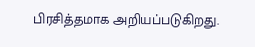பிரசித்தமாக அறியப்படுகிறது.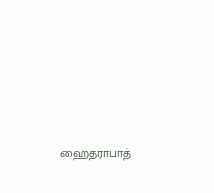ஹைதராபாத்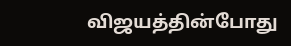விஜயத்தின்போது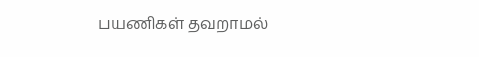பயணிகள் தவறாமல்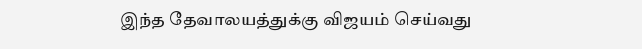இந்த தேவாலயத்துக்கு விஜயம் செய்வது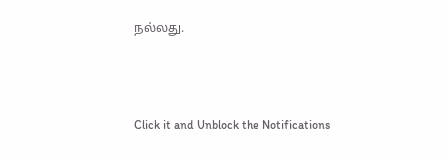நல்லது.



Click it and Unblock the Notifications